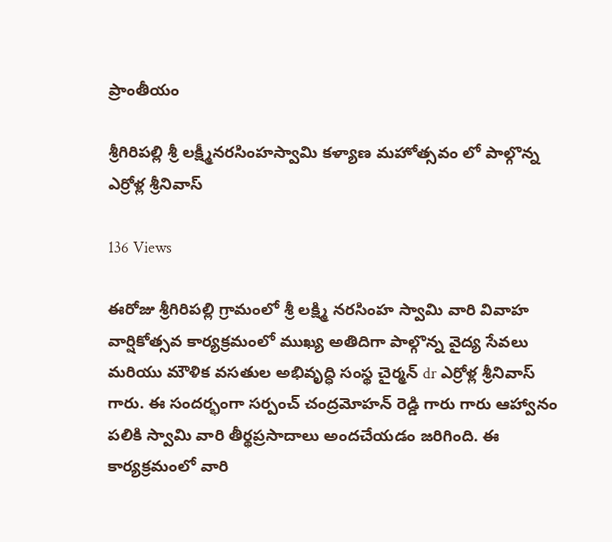ప్రాంతీయం

శ్రీగిరిపల్లి శ్రీ లక్ష్మీనరసింహస్వామి కళ్యాణ మహోత్సవం లో పాల్గొన్న ఎర్రోళ్ల శ్రీనివాస్

136 Views

ఈరోజు శ్రీగిరిపల్లి గ్రామంలో శ్రీ లక్ష్మి నరసింహ స్వామి వారి వివాహ వార్షికోత్సవ కార్యక్రమంలో ముఖ్య అతిదిగా పాల్గొన్న వైద్య సేవలు మరియు మౌళిక వసతుల అభివృద్ధి సంస్థ చైర్మన్ dr ఎర్రోళ్ల శ్రీనివాస్ గారు. ఈ సందర్భంగా సర్పంచ్ చంద్రమోహన్ రెడ్డి గారు గారు ఆహ్వానం పలికి స్వామి వారి తీర్థప్రసాదాలు అందచేయడం జరిగింది. ఈ కార్యక్రమంలో వారి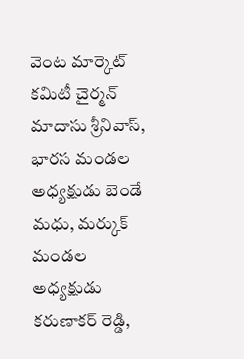వెంట మార్కెట్ కమిటీ చైర్మన్ మాదాసు శ్రీనివాస్, భారస మండల అధ్యక్షుడు బెండే మధు, మర్కుక్ మండల అధ్యక్షుడు కరుణాకర్ రెడ్డి,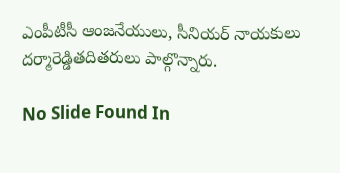ఎంపీటీసీ ఆంజనేయులు, సీనియర్ నాయకులు దర్మారెడ్డితదితరులు పాల్గొన్నారు.

No Slide Found In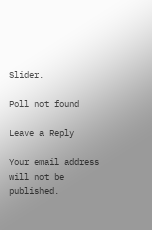Slider.

Poll not found

Leave a Reply

Your email address will not be published.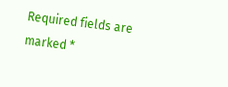Required fields are marked *